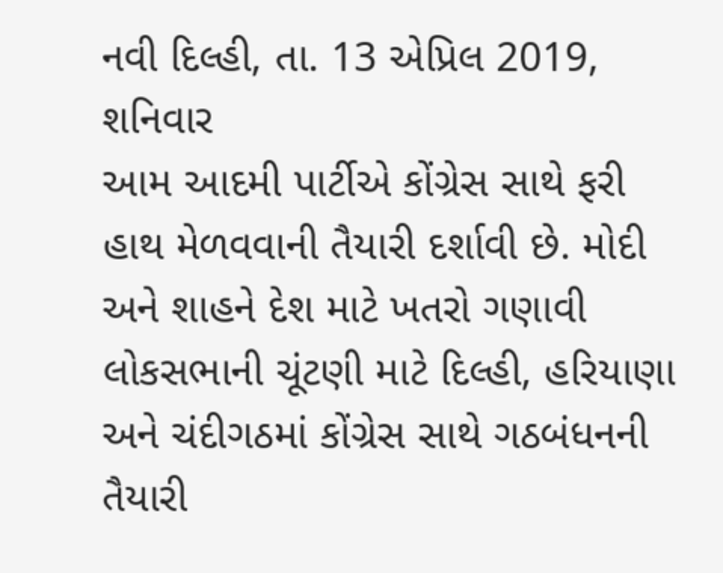નવી દિલ્હી, તા. 13 એપ્રિલ 2019, શનિવાર
આમ આદમી પાર્ટીએ કોંગ્રેસ સાથે ફરી હાથ મેળવવાની તૈયારી દર્શાવી છે. મોદી અને શાહને દેશ માટે ખતરો ગણાવી લોકસભાની ચૂંટણી માટે દિલ્હી, હરિયાણા અને ચંદીગઠમાં કોંગ્રેસ સાથે ગઠબંધનની તૈયારી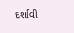દર્શાવી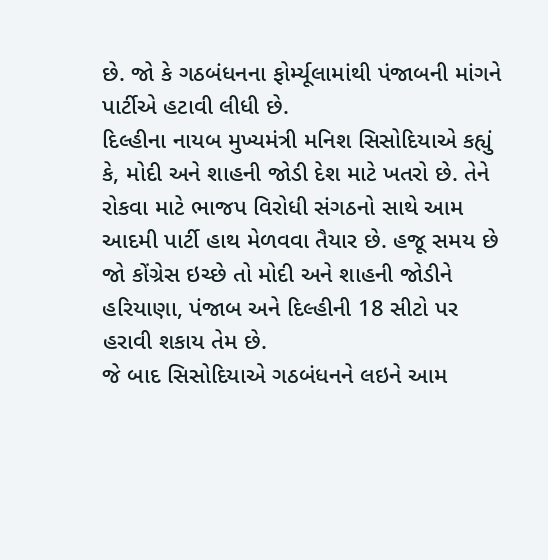છે. જો કે ગઠબંધનના ફોર્મ્યૂલામાંથી પંજાબની માંગને પાર્ટીએ હટાવી લીધી છે.
દિલ્હીના નાયબ મુખ્યમંત્રી મનિશ સિસોદિયાએ કહ્યું કે, મોદી અને શાહની જોડી દેશ માટે ખતરો છે. તેને રોકવા માટે ભાજપ વિરોધી સંગઠનો સાથે આમ આદમી પાર્ટી હાથ મેળવવા તૈયાર છે. હજૂ સમય છે જો કોંગ્રેસ ઇચ્છે તો મોદી અને શાહની જોડીને હરિયાણા, પંજાબ અને દિલ્હીની 18 સીટો પર હરાવી શકાય તેમ છે.
જે બાદ સિસોદિયાએ ગઠબંધનને લઇને આમ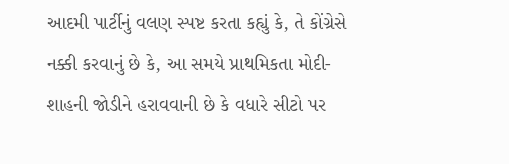આદમી પાર્ટીનું વલણ સ્પષ્ટ કરતા કહ્યું કે, તે કોંગ્રેસે નક્કી કરવાનું છે કે, આ સમયે પ્રાથમિકતા મોદી-શાહની જોડીને હરાવવાની છે કે વધારે સીટો પર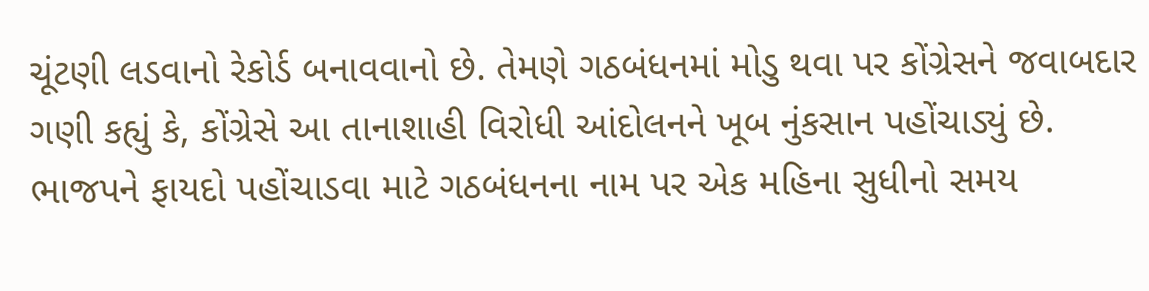ચૂંટણી લડવાનો રેકોર્ડ બનાવવાનો છે. તેમણે ગઠબંધનમાં મોડુ થવા પર કોંગ્રેસને જવાબદાર ગણી કહ્યું કે, કોંગ્રેસે આ તાનાશાહી વિરોધી આંદોલનને ખૂબ નુંકસાન પહોંચાડ્યું છે. ભાજપને ફાયદો પહોંચાડવા માટે ગઠબંધનના નામ પર એક મહિના સુધીનો સમય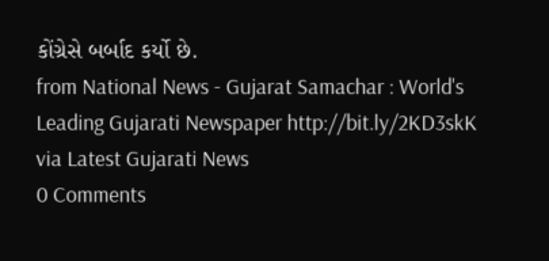કોંગ્રેસે બર્બાદ કર્યો છે.
from National News - Gujarat Samachar : World's Leading Gujarati Newspaper http://bit.ly/2KD3skK
via Latest Gujarati News
0 Comments